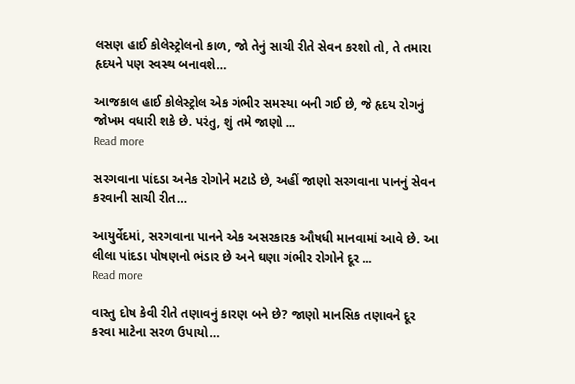લસણ હાઈ કોલેસ્ટ્રોલનો કાળ, જો તેનું સાચી રીતે સેવન કરશો તો, તે તમારા હૃદયને પણ સ્વસ્થ બનાવશે…

આજકાલ હાઈ કોલેસ્ટ્રોલ એક ગંભીર સમસ્યા બની ગઈ છે, જે હૃદય રોગનું જોખમ વધારી શકે છે. પરંતુ, શું તમે જાણો ...
Read more

સરગવાના પાંદડા અનેક રોગોને મટાડે છે, અહીં જાણો સરગવાના પાનનું સેવન કરવાની સાચી રીત…

આયુર્વેદમાં, સરગવાના પાનને એક અસરકારક ઔષધી માનવામાં આવે છે. આ લીલા પાંદડા પોષણનો ભંડાર છે અને ઘણા ગંભીર રોગોને દૂર ...
Read more

વાસ્તુ દોષ કેવી રીતે તણાવનું કારણ બને છે? જાણો માનસિક તણાવને દૂર કરવા માટેના સરળ ઉપાયો…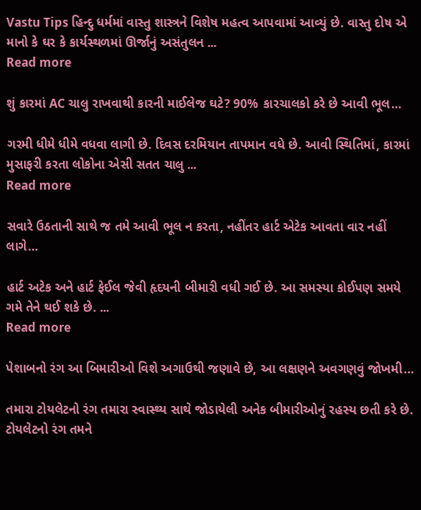Vastu Tips હિન્દુ ધર્મમાં વાસ્તુ શાસ્ત્રને વિશેષ મહત્વ આપવામાં આવ્યું છે. વાસ્તુ દોષ એ માનો કે ઘર કે કાર્યસ્થળમાં ઊર્જાનું અસંતુલન ...
Read more

શું કારમાં AC ચાલુ રાખવાથી કારની માઈલેજ ઘટે? 90% કારચાલકો કરે છે આવી ભૂલ…

ગરમી ધીમે ધીમે વધવા લાગી છે. દિવસ દરમિયાન તાપમાન વધે છે. આવી સ્થિતિમાં, કારમાં મુસાફરી કરતા લોકોના એસી સતત ચાલુ ...
Read more

સવારે ઉઠતાની સાથે જ તમે આવી ભૂલ ન કરતા, નહીંતર હાર્ટ એટેક આવતા વાર નહીં લાગે…

હાર્ટ અટેક અને હાર્ટ ફેઈલ જેવી હૃદયની બીમારી વધી ગઈ છે. આ સમસ્યા કોઈપણ સમયે ગમે તેને થઈ શકે છે. ...
Read more

પેશાબનો રંગ આ બિમારીઓ વિશે અગાઉથી જણાવે છે, આ લક્ષણને અવગણવું જોખમી…

તમારા ટોયલેટનો રંગ તમારા સ્વાસ્થ્ય સાથે જોડાયેલી અનેક બીમારીઓનું રહસ્ય છતી કરે છે. ટોયલેટનો રંગ તમને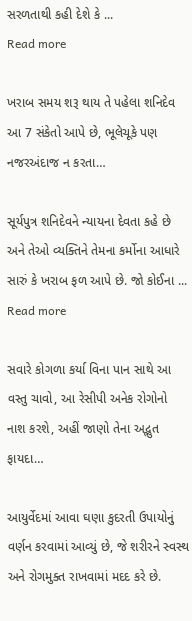સરળતાથી કહી દેશે કે ...
Read more

ખરાબ સમય શરૂ થાય તે પહેલા શનિદેવ આ 7 સંકેતો આપે છે, ભૂલેચૂકે પણ નજરઅંદાજ ન કરતા…

સૂર્યપુત્ર શનિદેવને ન્યાયના દેવતા કહે છે અને તેઓ વ્યક્તિને તેમના કર્મોના આધારે સારું કે ખરાબ ફળ આપે છે. જો કોઈના ...
Read more

સવારે કોગળા કર્યા વિના પાન સાથે આ વસ્તુ ચાવો, આ રેસીપી અનેક રોગોનો નાશ કરશે, અહીં જાણો તેના અદ્ભુત ફાયદા…

આયુર્વેદમાં આવા ઘણા કુદરતી ઉપાયોનું વર્ણન કરવામાં આવ્યું છે, જે શરીરને સ્વસ્થ અને રોગમુક્ત રાખવામાં મદદ કરે છે.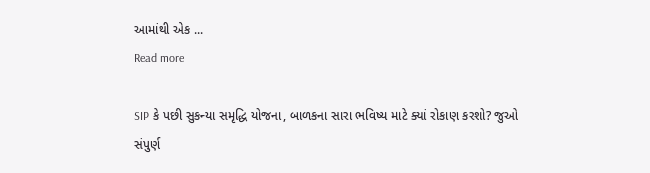આમાંથી એક ...
Read more

SIP કે પછી સુકન્યા સમૃદ્ધિ યોજના, બાળકના સારા ભવિષ્ય માટે ક્યાં રોકાણ કરશો? જુઓ સંપુર્ણ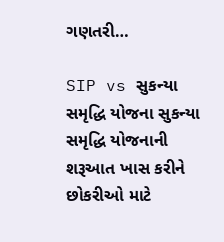ગણતરી…

SIP vs સુકન્યા સમૃદ્ધિ યોજના સુકન્યા સમૃદ્ધિ યોજનાની શરૂઆત ખાસ કરીને છોકરીઓ માટે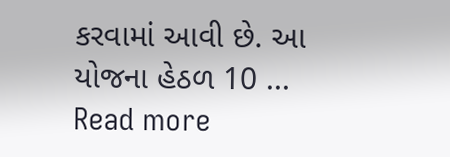કરવામાં આવી છે. આ યોજના હેઠળ 10 ...
Read more